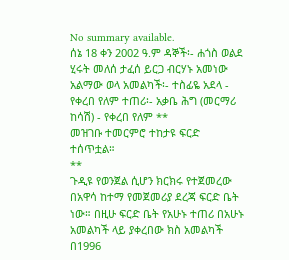No summary available.
ሰኔ 18 ቀን 2002 ዓ.ም ዳኞች፡- ሐጎስ ወልደ ሂሩት መለሰ ታፈሰ ይርጋ ብርሃኑ አመነው አልማው ወላ አመልካች፡- ተስፊዬ አደላ - የቀረበ የለም ተጠሪ፡- አቃቤ ሕግ (መርማሪ ከሳሽ) - የቀረበ የለም **
መዝገቡ ተመርምሮ ተከታዩ ፍርድ ተሰጥቷል።
**
ጉዲዩ የወንጀል ሲሆን ክርክሩ የተጀመረው በአዋሳ ከተማ የመጀመሪያ ደረጃ ፍርድ ቤት ነው። በዚሁ ፍርድ ቤት የአሁኑ ተጠሪ በአሁኑ አመልካች ላይ ያቀረበው ክስ አመልካች በ1996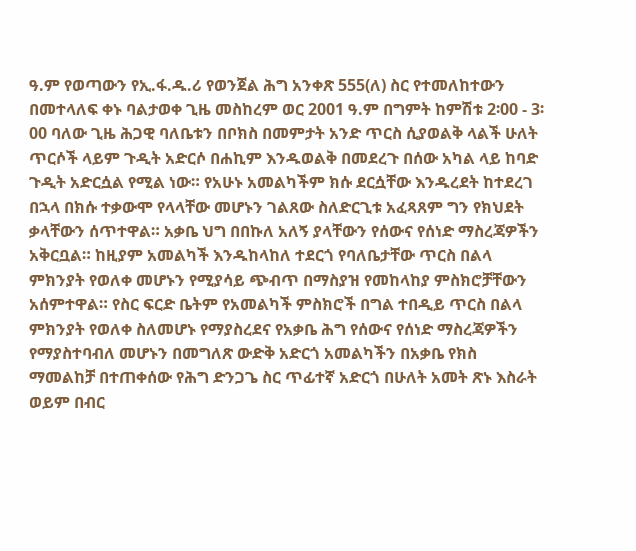ዓ.ም የወጣውን የኢ.ፋ.ዱ.ሪ የወንጀል ሕግ አንቀጽ 555(ለ) ስር የተመለከተውን በመተላለፍ ቀኑ ባልታወቀ ጊዜ መስከረም ወር 2001 ዓ.ም በግምት ከምሽቱ 2፡00 - 3፡00 ባለው ጊዜ ሕጋዊ ባለቤቱን በቦክስ በመምታት አንድ ጥርስ ሲያወልቅ ላልች ሁለት ጥርሶች ላይም ጉዲት አድርሶ በሐኪም እንዱወልቅ በመደረጉ በሰው አካል ላይ ከባድ ጉዲት አድርሷል የሚል ነው። የአሁኑ አመልካችም ክሱ ደርሷቸው እንዱረደት ከተደረገ በኋላ በክሱ ተቃውሞ የላላቸው መሆኑን ገልጸው ስለድርጊቱ አፈጻጸም ግን የክህደት ቃላቸውን ሰጥተዋል። አቃቤ ህግ በበኩለ አለኝ ያላቸውን የሰውና የሰነድ ማስረጃዎችን አቅርቧል። ከዚያም አመልካች እንዱከላከለ ተደርጎ የባለቤታቸው ጥርስ በልላ ምክንያት የወለቀ መሆኑን የሚያሳይ ጭብጥ በማስያዝ የመከላከያ ምስክሮቻቸውን አሰምተዋል። የስር ፍርድ ቤትም የአመልካች ምስክሮች በግል ተበዲይ ጥርስ በልላ ምክንያት የወለቀ ስለመሆኑ የማያስረደና የአቃቤ ሕግ የሰውና የሰነድ ማስረጃዎችን የማያስተባብለ መሆኑን በመግለጽ ውድቅ አድርጎ አመልካችን በአቃቤ የክስ ማመልከቻ በተጠቀሰው የሕግ ድንጋጌ ስር ጥፊተኛ አድርጎ በሁለት አመት ጽኑ እስራት ወይም በብር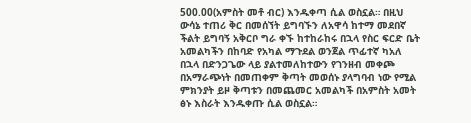500.00(አምስት መቶ ብር) እንዱቀጣ ሲል ወስኗል። በዚህ ውሳኔ ተጠሪ ቅር በመሰኘት ይግባኙን ለአዋሳ ከተማ መደበኛ ችልት ይግባኝ አቅርቦ ግራ ቀኙ ከተከራከሩ በኋላ የስር ፍርድ ቤት አመልካችን በከባድ የአካል ማጉደል ወንጀል ጥፊተኛ ካአለ በኋላ በድንጋጌው ላይ ያልተመለከተውን የገንዘብ መቀጮ በአማራጭነት በመጠቀም ቅጣት መወሰኑ ያላግባብ ነው የሚል ምክንያት ይዞ ቅጣቱን በመጨመር አመልካች በአምስት አመት ፅኑ እስራት እንዱቀጡ ሲል ወስኗል።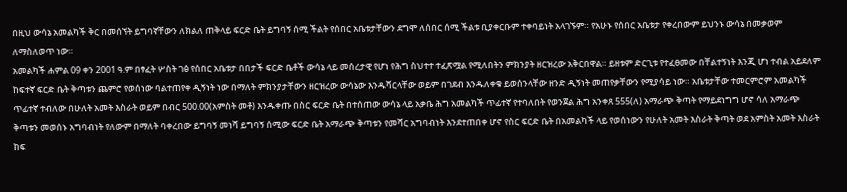በዚህ ውሳኔ አመልካች ቅር በመሰኘት ይግባኛቸውን ለክልለ ጠቅላይ ፍርድ ቤት ይግባኝ ሰሚ ችልት የሰበር አቤቱታቸውን ደግሞ ለሰበር ሰሚ ችልቱ ቢያቀርቡም ተቀባይነት አላገኙም። የአሁኑ የሰበር አቤቱታ የቀረበውም ይህንኑ ውሳኔ በመቃወም ለማስለወጥ ነው።
አመልካች ሐምል 09 ቀን 2001 ዓ.ም በፃፈት ሦስት ገፅ የሰበር አቤቱታ በበታች ፍርድ ቤቶች ውሳኔ ላይ መሰረታዊ የሆነ የሕግ ስህተተ ተፈጽሟል የሚለበትን ምክንያት ዘርዝረው አቅርበዋል። ይዘቱም ድርጊቱ የተፈፀመው በቸልተኝነት እንጂ ሆነ ተብል አይደለም ከፍተኛ ፍርድ ቤት ቅጣቱን ጨምሮ የወሰነው ባልተጠየቀ ዲኝነት ነው በማለት ምክንያታቸውን ዘርዝረው ውሳኔው እንዱሻርላቸው ወይም በገደብ እንዱለቀቁ ይወሰንላቸው ዘንድ ዲኝነት መጠየቃቸውን የሚያሳይ ነው። አቤቱታቸው ተመርምሮም አመልካች ጥፊተኛ ተብለው በሁለት አመት እስራት ወይም በብር 500.00(አምስት መቶ) እንዱቀጡ በስር ፍርድ ቤት በተሰጠው ውሳኔ ላይ አቃቤ ሕግ አመልካች ጥፊተኛ የተባለበት የወንጀል ሕግ አንቀጸ 555(ለ) አማራጭ ቅጣት የማይደነግግ ሆኖ ሳለ አማራጭ ቅጣቱን መወሰኑ አግባብነት የለውም በማለት ባቀረበው ይግባኝ መነሻ ይግባኝ ሰሚው ፍርድ ቤት አማራጭ ቅጣቱን የመሻር አግባብነት እንደተጠበቀ ሆኖ የስር ፍርድ ቤት በአመልካች ላይ የወሰነውን የሁለት አመት እስራት ቅጣት ወደ አምስት አመት እስራት ከፍ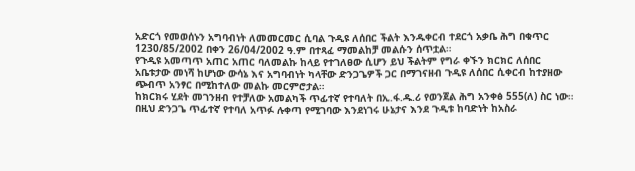አድርጎ የመወሰኑን አግባብነት ለመመርመር ሲባል ጉዲዩ ለሰበር ችልት እንዱቀርብ ተደርጎ አቃቤ ሕግ በቁጥር 1230/85/2002 በቀን 26/04/2002 ዓ.ም በተጻፈ ማመልከቻ መልሱን ሰጥቷል።
የጉዲዩ አመጣጥ አጠር አጠር ባለመልኩ ከላይ የተገለፀው ሲሆን ይህ ችልትም የግራ ቀኙን ክርክር ለሰበር አቤቱታው መነሻ ከሆነው ውሳኔ እና አግባብነት ካላቸው ድንጋጌዎች ጋር በማገናዘብ ጉዲዩ ለሰበር ሲቀርብ ከተያዘው ጭብጥ አንፃር በሚከተለው መልኩ መርምሮታል።
ከክርክሩ ሂደት መገንዘብ የተቻለው አመልካች ጥፊተኛ የተባለት በኢ.ፋ.ዱ.ሪ የወንጀል ሕግ አንቀፅ 555(ለ) ስር ነው። በዚህ ድንጋጌ ጥፊተኛ የተባለ አጥፉ ሉቀጣ የሚገባው እንደነገሩ ሁኔታና እንደ ጉዲቱ ከባድነት ከአስራ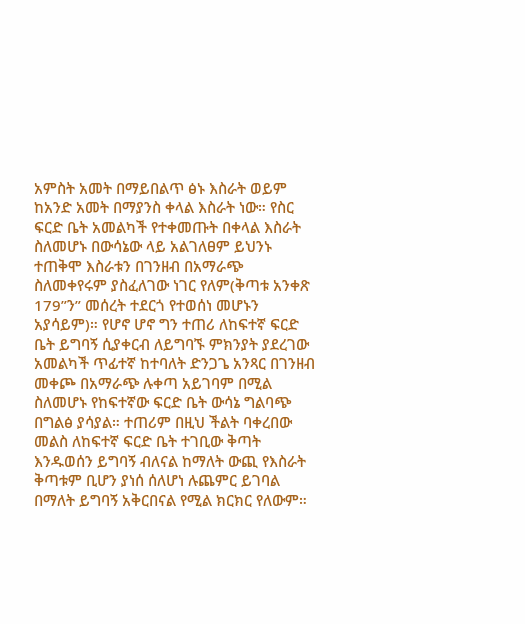አምስት አመት በማይበልጥ ፅኑ እስራት ወይም ከአንድ አመት በማያንስ ቀላል እስራት ነው። የስር ፍርድ ቤት አመልካች የተቀመጡት በቀላል እስራት ስለመሆኑ በውሳኔው ላይ አልገለፀም ይህንኑ ተጠቅሞ እስራቱን በገንዘብ በአማራጭ ስለመቀየሩም ያስፈለገው ነገር የለም(ቅጣቱ አንቀጽ 179”ን” መሰረት ተደርጎ የተወሰነ መሆኑን አያሳይም)። የሆኖ ሆኖ ግን ተጠሪ ለከፍተኛ ፍርድ ቤት ይግባኝ ሲያቀርብ ለይግባኙ ምክንያት ያደረገው አመልካች ጥፊተኛ ከተባለት ድንጋጌ አንጻር በገንዘብ መቀጮ በአማራጭ ሉቀጣ አይገባም በሚል ስለመሆኑ የከፍተኛው ፍርድ ቤት ውሳኔ ግልባጭ በግልፅ ያሳያል። ተጠሪም በዚህ ችልት ባቀረበው መልስ ለከፍተኛ ፍርድ ቤት ተገቢው ቅጣት እንዱወሰን ይግባኝ ብለናል ከማለት ውጪ የእስራት ቅጣቱም ቢሆን ያነሰ ሰለሆነ ሉጨምር ይገባል በማለት ይግባኝ አቅርበናል የሚል ክርክር የለውም።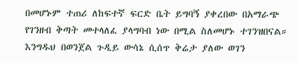በመሆኑም ተጠሪ ለከፍተኛ ፍርድ ቤት ይግባኝ ያቀረበው በአማራጭ የገንዘብ ቅጣት መተላለፈ ያላግባብ ነው በሚል ስለመሆኑ ተገንዝበናል። እንግዱህ በወንጀል ጉዲይ ውሳኔ ሲሰጥ ቅሬታ ያለው ወገን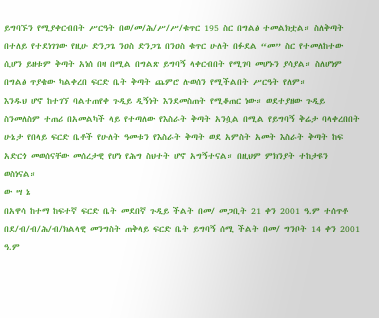ይግባኙን የሚያቀርብበት ሥርዓት በወ/መ/ሕ/ሥ/ሥ/ቁጥር 195 ስር በግልፅ ተመልክቷል። ስለቅጣት በተለይ የተደነገገው የዚሁ ድንጋጌ ንዐስ ድንጋጌ በንዐስ ቁጥር ሁለት በፉደል “መ” ስር የተመለከተው ሲሆን ይዘቱም ቅጣት አነሰ በዛ በሚል በግልጽ ይግባኝ ላቀርብበት የሚገባ መሆኑን ያሳያል። ስለሆነም በግልፅ ጥያቄው ካልቀረበ ፍርድ ቤት ቅጣት ጨምሮ ሉወሰን የሚችልበት ሥርዓት የለም።
እንዱህ ሆኖ ከተገኘ ባልተጠየቀ ጉዲይ ዲኝነት እንደመስጠት የሚቆጠር ነው። ወደተያዘው ጉዲይ ስንመለስም ተጠሪ በአመልካች ላይ የተጣለው የእስራት ቅጣት አንሷል በሚል የይግባኝ ቅሬታ ባላቀረበበት ሁኔታ የበላይ ፍርድ ቤቶች የሁለት ዓመቱን የእስራት ቅጣት ወደ አምስት አመት እስራት ቅጣት ከፍ አድርጎ መወሰናቸው መሰረታዊ የሆነ የሕግ ስህተት ሆኖ አግኝተናል። በዚህም ምክንያት ተከታዩን ወስነናል።
ው ሣ ኔ
በአዋሳ ከተማ ከፍተኛ ፍርድ ቤት መደበኛ ጉዲይ ችልት በመ/ መጋቢት 21 ቀን 2001 ዓ.ም ተሰጥቶ በደ/ብ/ብ/ሕ/ብ/ክልላዊ መንግስት ጠቅላይ ፍርድ ቤት ይግባኝ ሰሚ ችልት በመ/ ግንቦት 14 ቀን 2001 ዓ.ም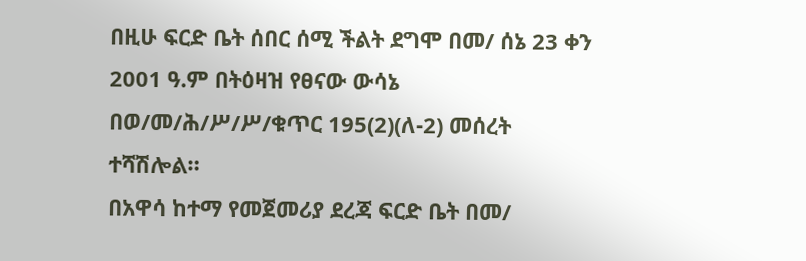በዚሁ ፍርድ ቤት ሰበር ሰሚ ችልት ደግሞ በመ/ ሰኔ 23 ቀን 2001 ዓ.ም በትዕዛዝ የፀናው ውሳኔ በወ/መ/ሕ/ሥ/ሥ/ቁጥር 195(2)(ለ-2) መሰረት ተሻሽሎል።
በአዋሳ ከተማ የመጀመሪያ ደረጃ ፍርድ ቤት በመ/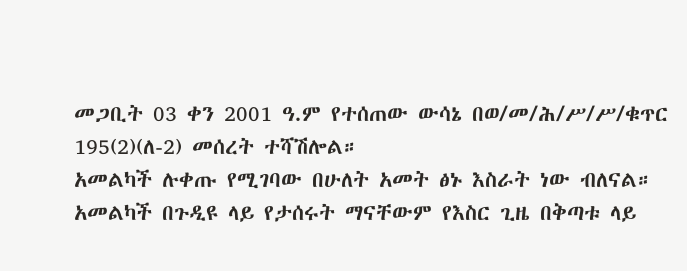መጋቢት 03 ቀን 2001 ዓ.ም የተሰጠው ውሳኔ በወ/መ/ሕ/ሥ/ሥ/ቁጥር 195(2)(ለ-2) መሰረት ተሻሽሎል።
አመልካች ሉቀጡ የሚገባው በሁለት አመት ፅኑ እስራት ነው ብለናል።
አመልካች በጉዲዩ ላይ የታሰሩት ማናቸውም የእስር ጊዜ በቅጣቱ ላይ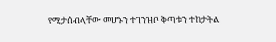የሚታሰብላቸው መሆኑን ተገንዝቦ ቅጣቱን ተከታትል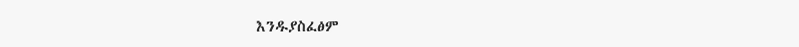እንዱያስፈፅም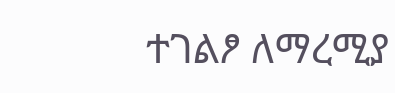ተገልፆ ለማረሚያ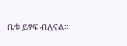ቤቱ ይፃፍ ብለናል።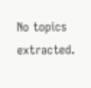No topics extracted.